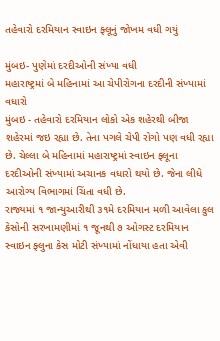તહેવારો દરમિયાન સ્વાઇન ફ્લૂનું જોખમ વધી ગયું

મુંબઇ- પુણેમાં દરદીઓની સંખ્યા વધી
મહારાષ્ટ્રમાં બે મહિનામાં આ ચેપીરોગના દરદીની સંખ્યામાં વધારો
મુંબઇ - તહેવારો દરમિયાન લોકો એક શહેરથી બીજા શહેરમાં જઇ રહ્યા છે. તેના પગલે ચેપી રોગો પણ વધી રહ્યા છે. ચેલ્લા બે મહિનામાં મહારાષ્ટ્રમાં સ્વાઇન ફ્લૂના દરદીઓની સંખ્યામાં અચાનક વધારો થયો છે. જેના લીધે આરોગ્ય વિભાગમાં ચિંતા વધી છે.
રાજ્યમાં ૧ જાન્યુઆરીથી ૩૧મે દરમિયાન મળી આવેલા કુલ કેસોની સરખામણીમાં ૧ જૂનથી ૭ ઓગસ્ટ દરમિયાન સ્વાઇન ફ્લુના કેસ મોટી સંખ્યામાં નોંધાયા હતા એવી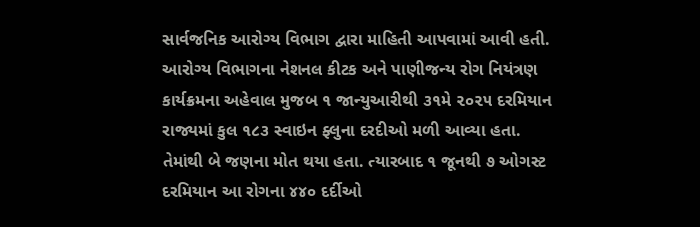સાર્વજનિક આરોગ્ય વિભાગ દ્વારા માહિતી આપવામાં આવી હતી.
આરોગ્ય વિભાગના નેશનલ કીટક અને પાણીજન્ય રોગ નિયંત્રણ કાર્યક્રમના અહેવાલ મુજબ ૧ જાન્યુઆરીથી ૩૧મે ૨૦૨૫ દરમિયાન રાજ્યમાં કુલ ૧૮૩ સ્વાઇન ફ્લુના દરદીઓ મળી આવ્યા હતા. તેમાંથી બે જણના મોત થયા હતા. ત્યારબાદ ૧ જૂનથી ૭ ઓગસ્ટ દરમિયાન આ રોગના ૪૪૦ દર્દીઓ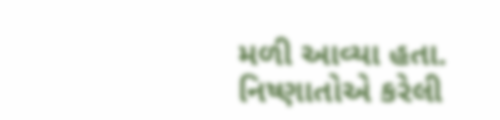મળી આવ્યા હતા.
નિષ્ણાતોએ કરેલી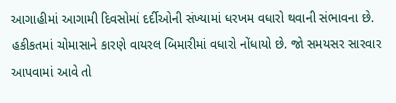આગાહીમાં આગામી દિવસોમાં દર્દીઓની સંખ્યામાં ધરખમ વધારો થવાની સંભાવના છે. હકીકતમાં ચોમાસાને કારણે વાયરલ બિમારીમાં વધારો નોંધાયો છે. જો સમયસર સારવાર આપવામાં આવે તો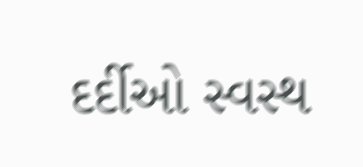દર્દીઓ સ્વસ્થ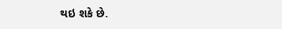થઇ શકે છે.